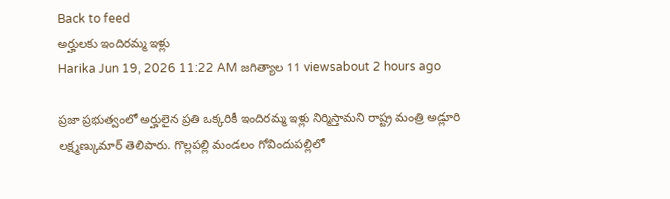Back to feed
అర్హులకు ఇందిరమ్మ ఇళ్లు
Harika Jun 19, 2026 11:22 AM జగిత్యాల 11 viewsabout 2 hours ago

ప్రజా ప్రభుత్వంలో అర్హులైన ప్రతి ఒక్కరికీ ఇందిరమ్మ ఇళ్లు నిర్మిస్తామని రాష్ట్ర మంత్రి అడ్లూరి లక్ష్మణ్కుమార్ తెలిపారు. గొల్లపల్లి మండలం గోవిందుపల్లిలో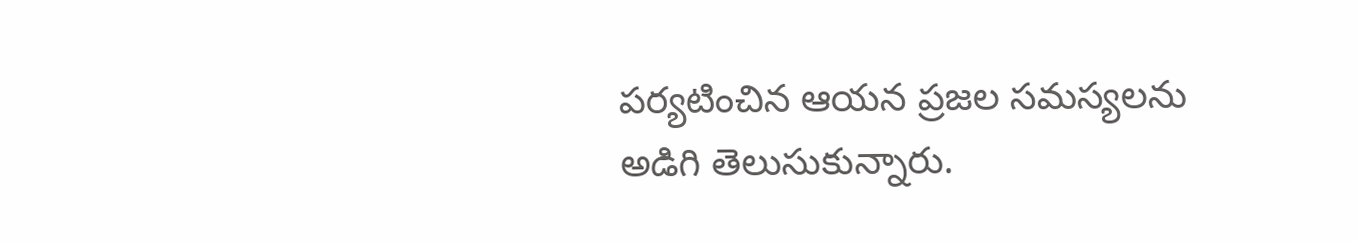పర్యటించిన ఆయన ప్రజల సమస్యలను అడిగి తెలుసుకున్నారు.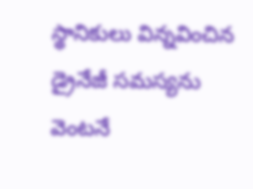స్థానికులు విన్నవించిన డ్రైనేజీ సమస్యను వెంటనే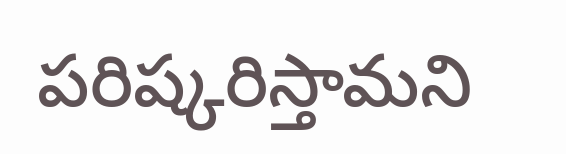పరిష్కరిస్తామని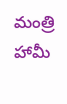మంత్రి హామీ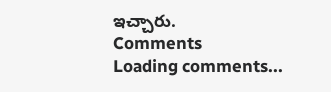ఇచ్చారు.
Comments
Loading comments...